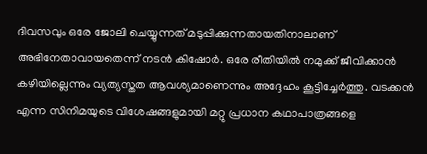ദിവസവും ഒരേ ജോലി ചെയ്യുന്നത് മടുപ്പിക്കുന്നതായതിനാലാണ് അഭിനേതാവായതെന്ന് നടൻ കിഷോർ. ഒരേ രീതിയിൽ നമുക്ക് ജീവിക്കാൻ കഴിയില്ലെന്നും വ്യത്യസ്തത ആവശ്യമാണെന്നും അദ്ദേഹം കൂട്ടിച്ചേർത്തു. വടക്കൻ എന്ന സിനിമയുടെ വിശേഷങ്ങളുമായി മറ്റു പ്രധാന കഥാപാത്രങ്ങളെ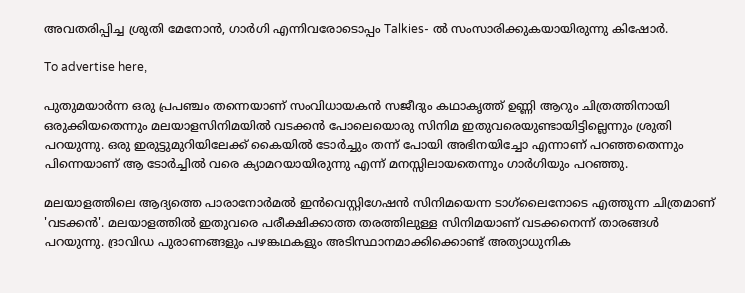അവതരിപ്പിച്ച ശ്രുതി മേനോൻ, ഗാർഗി എന്നിവരോടൊപ്പം Talkies- ൽ സംസാരിക്കുകയായിരുന്നു കിഷോർ.

To advertise here,

പുതുമയാർന്ന ഒരു പ്രപഞ്ചം തന്നെയാണ് സംവിധായകൻ സജീദും കഥാകൃത്ത് ഉണ്ണി ആറും ചിത്രത്തിനായി ഒരുക്കിയതെന്നും മലയാളസിനിമയിൽ വടക്കൻ പോലെയൊരു സിനിമ ഇതുവരെയുണ്ടായിട്ടില്ലെന്നും ശ്രുതി പറയുന്നു. ഒരു ഇരുട്ടുമുറിയിലേക്ക് കൈയിൽ ടോർച്ചും തന്ന് പോയി അഭിനയിച്ചോ എന്നാണ് പറഞ്ഞതെന്നും പിന്നെയാണ് ആ ടോർച്ചിൽ വരെ ക്യാമറയായിരുന്നു എന്ന് മനസ്സിലായതെന്നും ഗാർഗിയും പറഞ്ഞു.

മലയാളത്തിലെ ആദ്യത്തെ പാരാനോർമൽ ഇൻവെസ്റ്റിഗേഷൻ സിനിമയെന്ന ടാഗ്‌ലൈനോടെ എത്തുന്ന ചിത്രമാണ് 'വടക്കൻ'. മലയാളത്തിൽ ഇതുവരെ പരീക്ഷിക്കാത്ത തരത്തിലുള്ള സിനിമയാണ് വടക്കനെന്ന് താരങ്ങൾ പറയുന്നു. ദ്രാവിഡ പുരാണങ്ങളും പഴങ്കഥകളും അടിസ്ഥാനമാക്കിക്കൊണ്ട് അത്യാധുനിക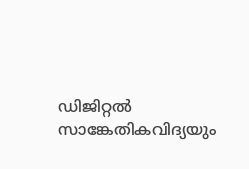ഡിജിറ്റൽ സാങ്കേതികവിദ്യയും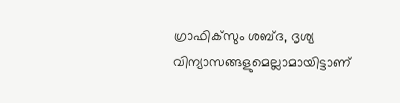ഗ്രാഫിക്‌സും ശബ്‍ദ, ദൃശ്യ വിന്യാസങ്ങളുമെല്ലാമായിട്ടാണ്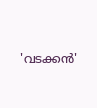'വടക്കൻ'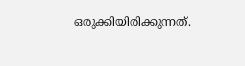ഒരുക്കിയിരിക്കുന്നത്.